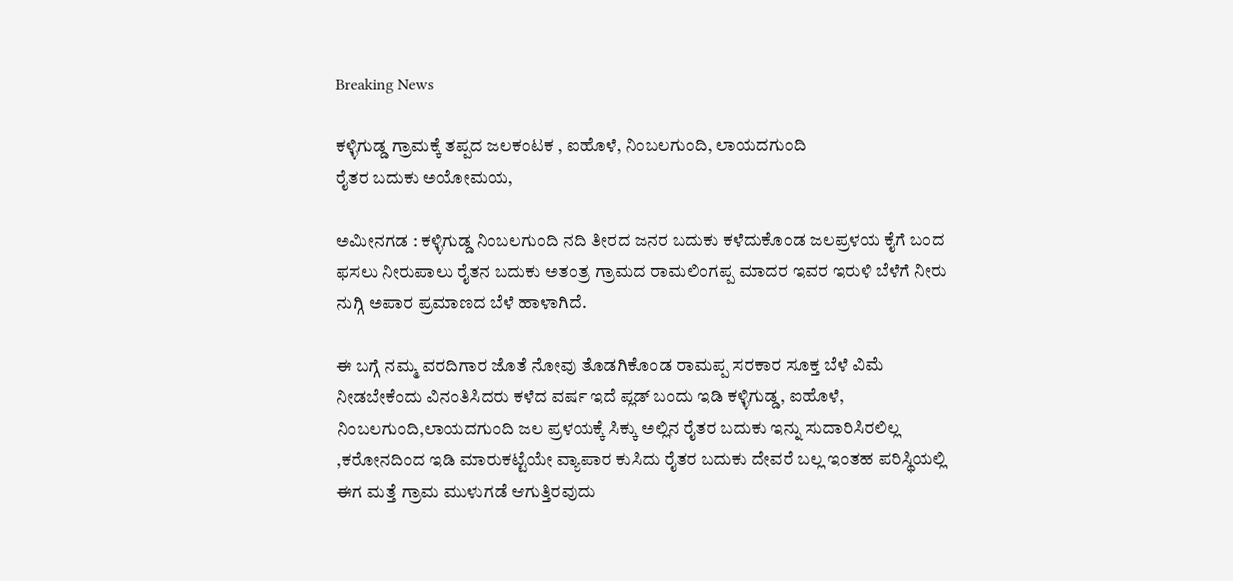Breaking News

ಕಳ್ಳಿಗುಡ್ಡ ಗ್ರಾಮಕ್ಕೆ ತಪ್ಪದ ಜಲಕಂಟಕ , ಐಹೊಳೆ, ನಿಂಬಲಗುಂದಿ, ಲಾಯದಗುಂದಿ
ರೈತರ ಬದುಕು ಅಯೋಮಯ,

ಅಮೀನಗಡ : ಕಳ್ಳಿಗುಡ್ಡ ನಿಂಬಲಗುಂದಿ ನದಿ ತೀರದ ಜನರ ಬದುಕು ಕಳೆದುಕೊಂಡ ಜಲಪ್ರಳಯ ಕೈಗೆ ಬಂದ ಫಸಲು ನೀರುಪಾಲು ರೈತನ ಬದುಕು ಅತಂತ್ರ ಗ್ರಾಮದ ರಾಮಲಿಂಗಪ್ಪ ಮಾದರ ಇವರ ಇರುಳಿ ಬೆಳೆಗೆ ನೀರು ನುಗ್ಗಿ ಅಪಾರ ಪ್ರಮಾಣದ ಬೆಳೆ ಹಾಳಾಗಿದೆ.

ಈ ಬಗ್ಗೆ ನಮ್ಮ ವರದಿಗಾರ ಜೊತೆ ನೋವು ತೊಡಗಿಕೊಂಡ ರಾಮಪ್ಪ ಸರಕಾರ ಸೂಕ್ತ ಬೆಳೆ ವಿಮೆ ನೀಡಬೇಕೆಂದು ವಿನಂತಿಸಿದರು ಕಳೆದ ವರ್ಷ ಇದೆ ಪ್ಲಡ್ ಬಂದು ಇಡಿ ಕಳ್ಳಿಗುಡ್ಡ, ಐಹೊಳೆ, ನಿಂಬಲಗುಂದಿ,ಲಾಯದಗುಂದಿ ಜಲ ಪ್ರಳಯಕ್ಕೆ ಸಿಕ್ಕು ಅಲ್ಲಿನ ರೈತರ ಬದುಕು ಇನ್ನು ಸುದಾರಿಸಿರಲಿಲ್ಲ ,ಕರೋನದಿಂದ ಇಡಿ ಮಾರುಕಟ್ಟೆಯೇ ವ್ಯಾಪಾರ ಕುಸಿದು ರೈತರ ಬದುಕು ದೇವರೆ ಬಲ್ಲ ಇಂತಹ ಪರಿಸ್ಥಿಯಲ್ಲಿ ಈಗ ಮತ್ತೆ ಗ್ರಾಮ ಮುಳುಗಡೆ ಆಗುತ್ತಿರವುದು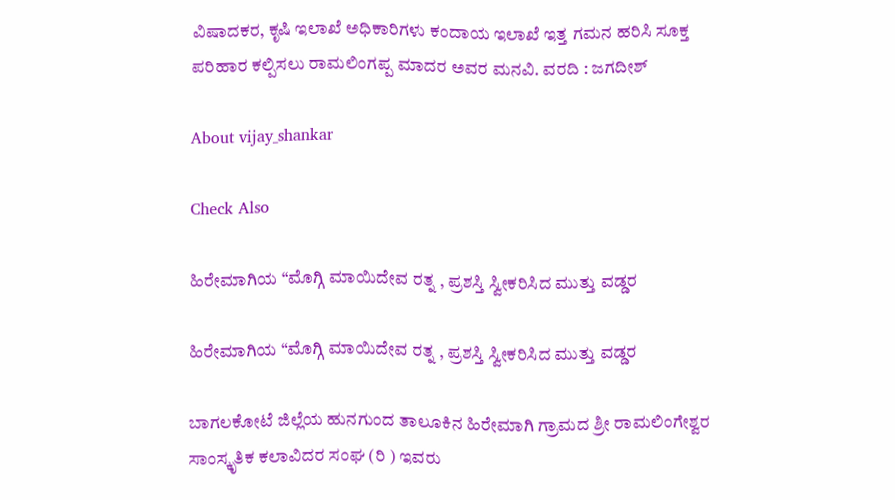ವಿಷಾದಕರ, ಕೃಷಿ ಇಲಾಖೆ ಅಧಿಕಾರಿಗಳು ಕಂದಾಯ ಇಲಾಖೆ ಇತ್ತ ಗಮನ ಹರಿಸಿ ಸೂಕ್ತ ಪರಿಹಾರ ಕಲ್ಪಿಸಲು ರಾಮಲಿಂಗಪ್ಪ ಮಾದರ ಅವರ ಮನವಿ. ವರದಿ : ಜಗದೀಶ್

About vijay_shankar

Check Also

ಹಿರೇಮಾಗಿಯ “ಮೊಗ್ಗಿ ಮಾಯಿದೇವ ರತ್ನ , ಪ್ರಶಸ್ತಿ ಸ್ವೀಕರಿಸಿದ ಮುತ್ತು ವಡ್ಡರ

ಹಿರೇಮಾಗಿಯ “ಮೊಗ್ಗಿ ಮಾಯಿದೇವ ರತ್ನ , ಪ್ರಶಸ್ತಿ ಸ್ವೀಕರಿಸಿದ ಮುತ್ತು ವಡ್ಡರ

ಬಾಗಲಕೋಟೆ ಜಿಲ್ಲೆಯ ಹುನಗುಂದ ತಾಲೂಕಿನ ಹಿರೇಮಾಗಿ ಗ್ರಾಮದ ಶ್ರೀ ರಾಮಲಿಂಗೇಶ್ವರ ಸಾಂಸ್ಕೃತಿಕ ಕಲಾವಿದರ ಸಂಘ (ರಿ ) ಇವರು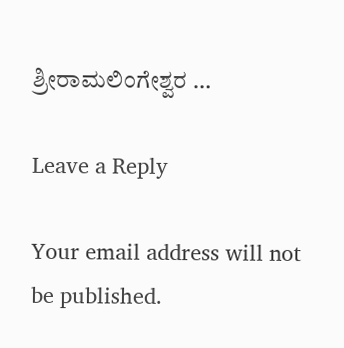ಶ್ರೀರಾಮಲಿಂಗೇಶ್ವರ …

Leave a Reply

Your email address will not be published.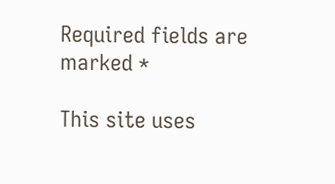Required fields are marked *

This site uses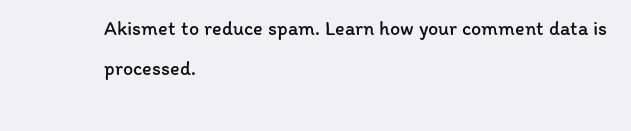Akismet to reduce spam. Learn how your comment data is processed.